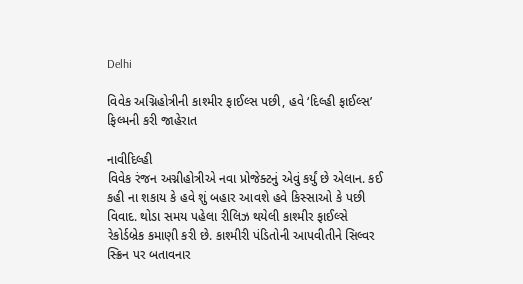Delhi

વિવેક અગ્નિહોત્રીની કાશ્મીર ફાઈલ્સ પછી, હવે ‘દિલ્હી ફાઈલ્સ’ ફિલ્મની કરી જાહેરાત

નાવીદિલ્હી
વિવેક રંજન અગ્નીહોત્રીએ નવા પ્રોજેક્ટનું એવું કર્યું છે એલાન. કઈ કહી ના શકાય કે હવે શું બહાર આવશે હવે કિસ્સાઓ કે પછી વિવાદ. થોડા સમય પહેલા રીલિઝ થયેલી કાશ્મીર ફાઈલ્સે રેકોર્ડબ્રેક કમાણી કરી છે. કાશ્મીરી પંડિતોની આપવીતીને સિલ્વર સ્ક્રિન પર બતાવનાર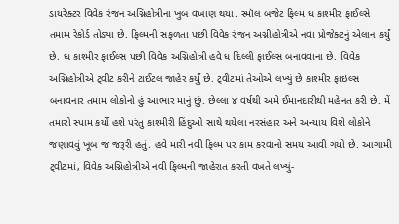ડાયરેક્ટર વિવેક રંજન અગ્નિહોત્રીના ખુબ વખાણ થયા. સ્મૉલ બજેટ ફિલ્મ ધ કાશ્મીર ફાઈલ્સે તમામ રેકોર્ડ તોડ્યા છે. ફિલ્મની સફળતા પછી વિવેક રંજન અગ્નીહોત્રીએ નવા પ્રોજેક્ટનું એલાન કર્યું છે. ધ કાશ્મીર ફાઈલ્સ પછી વિવેક અગ્નિહોત્રી હવે ધ દિલ્લી ફાઈલ્સ બનાવવાના છે. વિવેક અગ્નિહોત્રીએ ટ્‌વીટ કરીને ટાઈટલ જાહેર કર્યું છે. ટ્‌વીટમાં તેઓએ લખ્યું છે કાશ્મીર ફાઇલ્સ બનાવનાર તમામ લોકોનો હું આભાર માનું છું. છેલ્લા ૪ વર્ષથી અમે ઈમાનદારીથી મહેનત કરી છે. મેં તમારો સ્પામ કર્યો હશે પરંતુ કાશ્મીરી હિંદુઓ સાથે થયેલા નરસંહાર અને અન્યાય વિશે લોકોને જણાવવું ખૂબ જ જરૂરી હતું. હવે મારી નવી ફિલ્મ પર કામ કરવાનો સમય આવી ગયો છે. આગામી ટ્‌વીટમાં, વિવેક અગ્નિહોત્રીએ નવી ફિલ્મની જાહેરાત કરતી વખતે લખ્યું-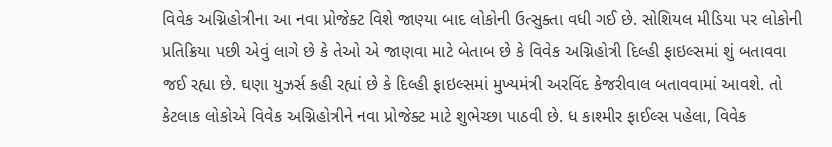વિવેક અગ્નિહોત્રીના આ નવા પ્રોજેક્ટ વિશે જાણ્યા બાદ લોકોની ઉત્સુક્તા વધી ગઈ છે. સોશિયલ મીડિયા પર લોકોની પ્રતિક્રિયા પછી એવું લાગે છે કે તેઓ એ જાણવા માટે બેતાબ છે કે વિવેક અગ્નિહોત્રી દિલ્હી ફાઇલ્સમાં શું બતાવવા જઈ રહ્યા છે. ઘણા યુઝર્સ કહી રહ્યાં છે કે દિલ્હી ફાઇલ્સમાં મુખ્યમંત્રી અરવિંદ કેજરીવાલ બતાવવામાં આવશે. તો કેટલાક લોકોએ વિવેક અગ્નિહોત્રીને નવા પ્રોજેક્ટ માટે શુભેચ્છા પાઠવી છે. ધ કાશ્મીર ફાઈલ્સ પહેલા, વિવેક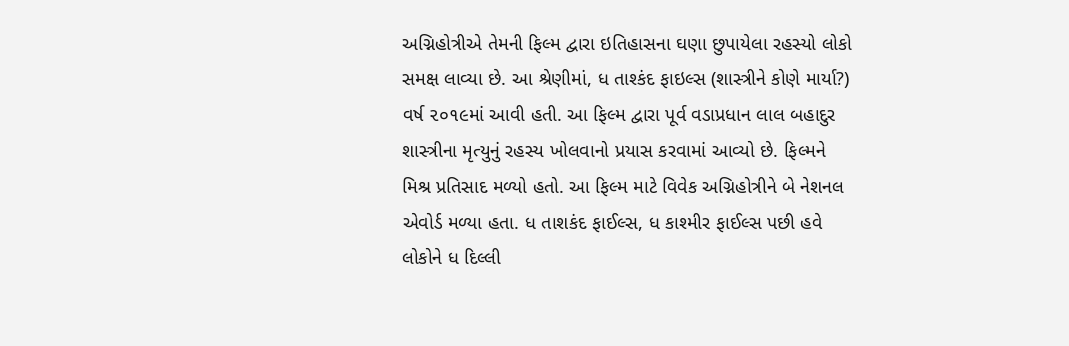અગ્નિહોત્રીએ તેમની ફિલ્મ દ્વારા ઇતિહાસના ઘણા છુપાયેલા રહસ્યો લોકો સમક્ષ લાવ્યા છે. આ શ્રેણીમાં, ધ તાશ્કંદ ફાઇલ્સ (શાસ્ત્રીને કોણે માર્યા?) વર્ષ ૨૦૧૯માં આવી હતી. આ ફિલ્મ દ્વારા પૂર્વ વડાપ્રધાન લાલ બહાદુર શાસ્ત્રીના મૃત્યુનું રહસ્ય ખોલવાનો પ્રયાસ કરવામાં આવ્યો છે. ફિલ્મને મિશ્ર પ્રતિસાદ મળ્યો હતો. આ ફિલ્મ માટે વિવેક અગ્નિહોત્રીને બે નેશનલ એવોર્ડ મળ્યા હતા. ધ તાશકંદ ફાઈલ્સ, ધ કાશ્મીર ફાઈલ્સ પછી હવે લોકોને ધ દિલ્લી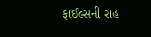ફાઈલ્સની રાહ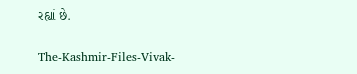રહ્યાં છે.

The-Kashmir-Files-Vivak-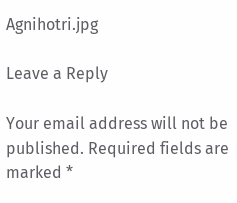Agnihotri.jpg

Leave a Reply

Your email address will not be published. Required fields are marked *